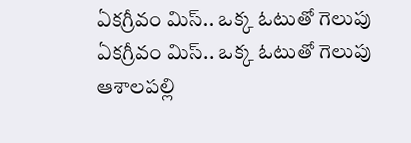ఏకగ్రీవం మిస్.. ఒక్క ఓటుతో గెలుపు
ఏకగ్రీవం మిస్.. ఒక్క ఓటుతో గెలుపు ఆశాలపల్లి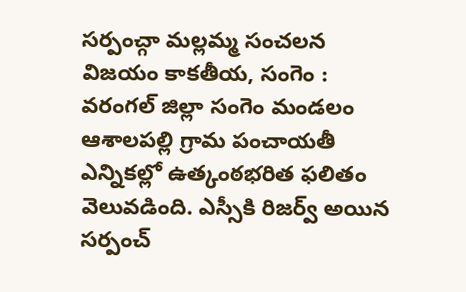సర్పంచ్గా మల్లమ్మ సంచలన విజయం కాకతీయ, సంగెం : వరంగల్ జిల్లా సంగెం మండలం ఆశాలపల్లి గ్రామ పంచాయతీ ఎన్నికల్లో ఉత్కంఠభరిత ఫలితం వెలువడింది. ఎస్సీకి రిజర్వ్ అయిన సర్పంచ్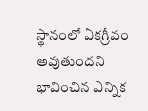స్థానంలో ఏకగ్రీవం అవుతుందని భావించిన ఎన్నిక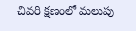చివరి క్షణంలో మలుపు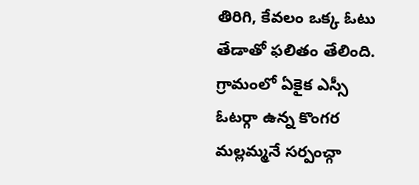తిరిగి, కేవలం ఒక్క ఓటు తేడాతో ఫలితం తేలింది. గ్రామంలో ఏకైక ఎస్సీ ఓటర్గా ఉన్న కొంగర మల్లమ్మనే సర్పంచ్గా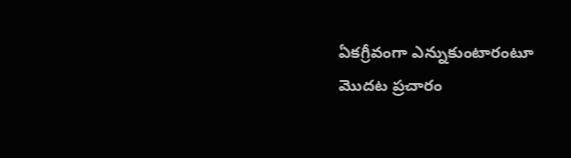ఏకగ్రీవంగా ఎన్నుకుంటారంటూ మొదట ప్రచారం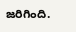జరిగింది.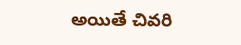అయితే చివరి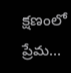క్షణంలో ప్రేమ...